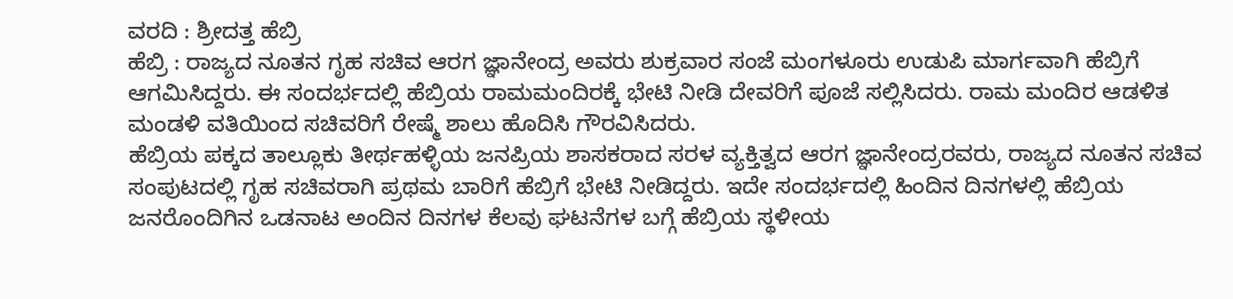ವರದಿ : ಶ್ರೀದತ್ತ ಹೆಬ್ರಿ
ಹೆಬ್ರಿ : ರಾಜ್ಯದ ನೂತನ ಗೃಹ ಸಚಿವ ಆರಗ ಜ್ಞಾನೇಂದ್ರ ಅವರು ಶುಕ್ರವಾರ ಸಂಜೆ ಮಂಗಳೂರು ಉಡುಪಿ ಮಾರ್ಗವಾಗಿ ಹೆಬ್ರಿಗೆ ಆಗಮಿಸಿದ್ದರು. ಈ ಸಂದರ್ಭದಲ್ಲಿ ಹೆಬ್ರಿಯ ರಾಮಮಂದಿರಕ್ಕೆ ಭೇಟಿ ನೀಡಿ ದೇವರಿಗೆ ಪೂಜೆ ಸಲ್ಲಿಸಿದರು. ರಾಮ ಮಂದಿರ ಆಡಳಿತ ಮಂಡಳಿ ವತಿಯಿಂದ ಸಚಿವರಿಗೆ ರೇಷ್ಮೆ ಶಾಲು ಹೊದಿಸಿ ಗೌರವಿಸಿದರು.
ಹೆಬ್ರಿಯ ಪಕ್ಕದ ತಾಲ್ಲೂಕು ತೀರ್ಥಹಳ್ಳಿಯ ಜನಪ್ರಿಯ ಶಾಸಕರಾದ ಸರಳ ವ್ಯಕ್ತಿತ್ವದ ಆರಗ ಜ್ಞಾನೇಂದ್ರರವರು, ರಾಜ್ಯದ ನೂತನ ಸಚಿವ ಸಂಪುಟದಲ್ಲಿ ಗೃಹ ಸಚಿವರಾಗಿ ಪ್ರಥಮ ಬಾರಿಗೆ ಹೆಬ್ರಿಗೆ ಭೇಟಿ ನೀಡಿದ್ದರು. ಇದೇ ಸಂದರ್ಭದಲ್ಲಿ ಹಿಂದಿನ ದಿನಗಳಲ್ಲಿ ಹೆಬ್ರಿಯ ಜನರೊಂದಿಗಿನ ಒಡನಾಟ ಅಂದಿನ ದಿನಗಳ ಕೆಲವು ಘಟನೆಗಳ ಬಗ್ಗೆ ಹೆಬ್ರಿಯ ಸ್ಥಳೀಯ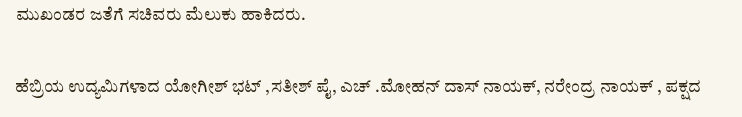ಮುಖಂಡರ ಜತೆಗೆ ಸಚಿವರು ಮೆಲುಕು ಹಾಕಿದರು.

ಹೆಬ್ರಿಯ ಉದ್ಯಮಿಗಳಾದ ಯೋಗೀಶ್ ಭಟ್ ,ಸತೀಶ್ ಪೈ, ಎಚ್ .ಮೋಹನ್ ದಾಸ್ ನಾಯಕ್, ನರೇಂದ್ರ ನಾಯಕ್ , ಪಕ್ಷದ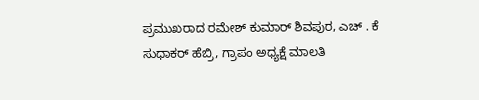ಪ್ರಮುಖರಾದ ರಮೇಶ್ ಕುಮಾರ್ ಶಿವಪುರ, ಎಚ್ . ಕೆ ಸುಧಾಕರ್ ಹೆಬ್ರಿ, ಗ್ರಾಪಂ ಅಧ್ಯಕ್ಷೆ ಮಾಲತಿ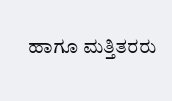ಹಾಗೂ ಮತ್ತಿತರರು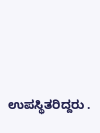ಉಪಸ್ಥಿತರಿದ್ದರು .